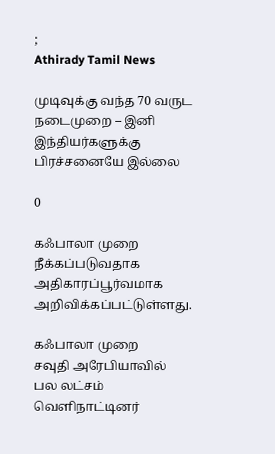;
Athirady Tamil News

முடிவுக்கு வந்த 70 வருட நடைமுறை – இனி இந்தியர்களுக்கு பிரச்சனையே இல்லை

0

கஃபாலா முறை நீக்கப்படுவதாக அதிகாரப்பூர்வமாக அறிவிக்கப்பட்டுள்ளது.

கஃபாலா முறை
சவுதி அரேபியாவில் பல லட்சம் வெளிநாட்டினர்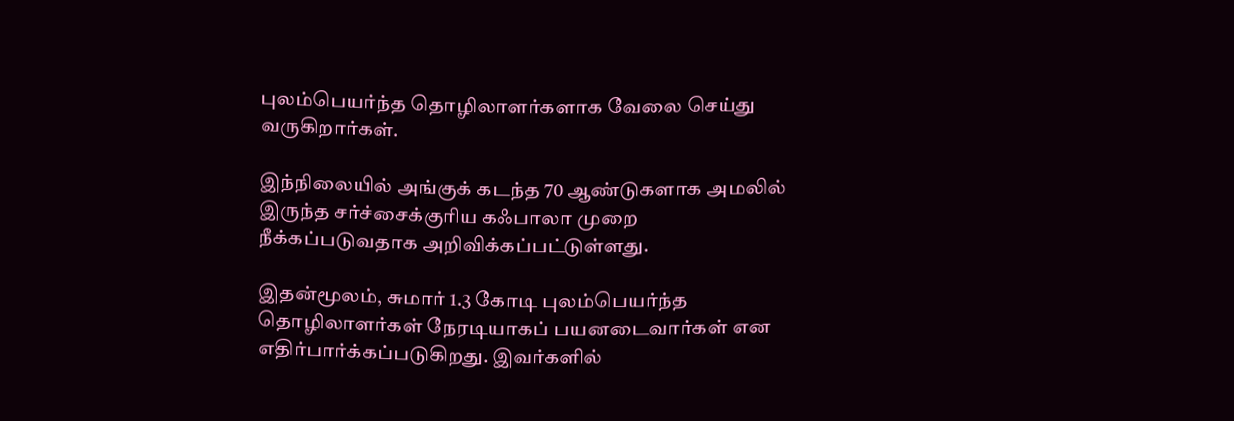புலம்பெயர்ந்த தொழிலாளர்களாக வேலை செய்து வருகிறார்கள்.

இந்நிலையில் அங்குக் கடந்த 70 ஆண்டுகளாக அமலில் இருந்த சர்ச்சைக்குரிய கஃபாலா முறை நீக்கப்படுவதாக அறிவிக்கப்பட்டுள்ளது.

இதன்மூலம், சுமார் 1.3 கோடி புலம்பெயர்ந்த தொழிலாளர்கள் நேரடியாகப் பயனடைவார்கள் என எதிர்பார்க்கப்படுகிறது. இவர்களில்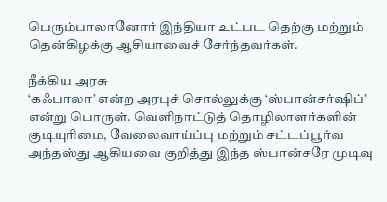பெரும்பாலானோர் இந்தியா உட்பட தெற்கு மற்றும் தென்கிழக்கு ஆசியாவைச் சேர்ந்தவர்கள்.

நீக்கிய அரசு
‘கஃபாலா’ என்ற அரபுச் சொல்லுக்கு ‘ஸ்பான்சர்ஷிப்’ என்று பொருள். வெளிநாட்டுத் தொழிலாளர்களின் குடியுரிமை, வேலைவாய்ப்பு மற்றும் சட்டப்பூர்வ அந்தஸ்து ஆகியவை குறித்து இந்த ஸ்பான்சரே முடிவு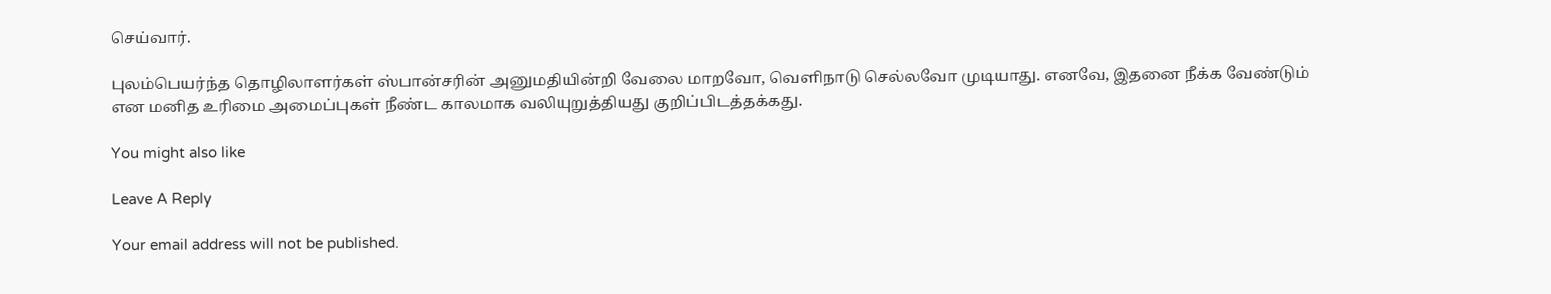செய்வார்.

புலம்பெயர்ந்த தொழிலாளர்கள் ஸ்பான்சரின் அனுமதியின்றி வேலை மாறவோ, வெளிநாடு செல்லவோ முடியாது. எனவே, இதனை நீக்க வேண்டும் என மனித உரிமை அமைப்புகள் நீண்ட காலமாக வலியுறுத்தியது குறிப்பிடத்தக்கது.

You might also like

Leave A Reply

Your email address will not be published.